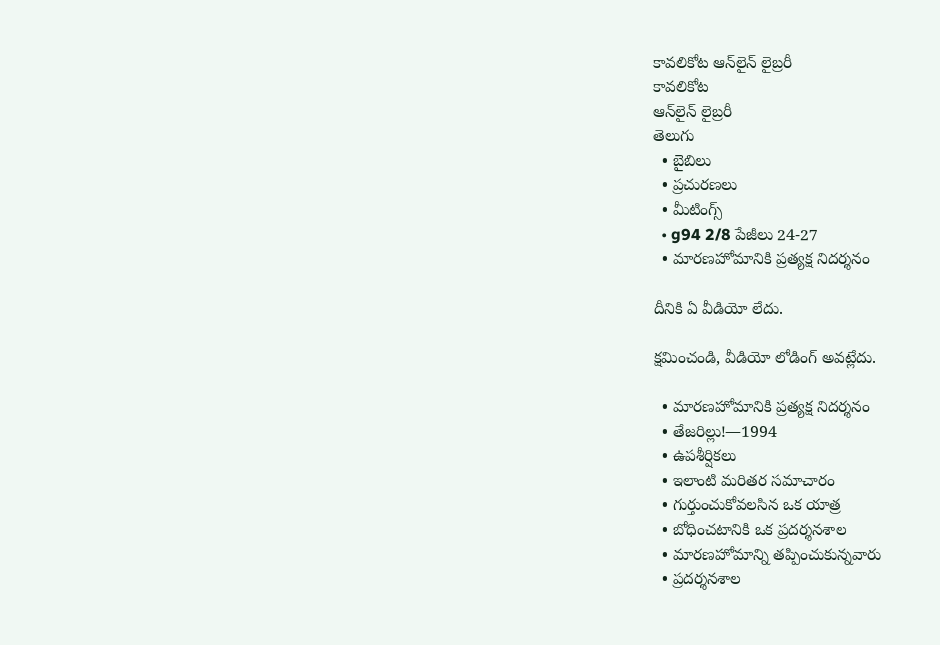కావలికోట ఆన్‌లైన్‌ లైబ్రరీ
కావలికోట
ఆన్‌లైన్‌ లైబ్రరీ
తెలుగు
  • బైబిలు
  • ప్రచురణలు
  • మీటింగ్స్‌
  • g94 2/8 పేజీలు 24-27
  • మారణహోమానికి ప్రత్యక్ష నిదర్శనం

దీనికి ఏ వీడియో లేదు.

క్షమించండి, వీడియో లోడింగ్‌ అవట్లేదు.

  • మారణహోమానికి ప్రత్యక్ష నిదర్శనం
  • తేజరిల్లు!—1994
  • ఉపశీర్షికలు
  • ఇలాంటి మరితర సమాచారం
  • గుర్తుంచుకోవలసిన ఒక యాత్ర
  • బోధించటానికి ఒక ప్రదర్శనశాల
  • మారణహోమాన్ని తప్పించుకున్నవారు
  • ప్రదర్శనశాల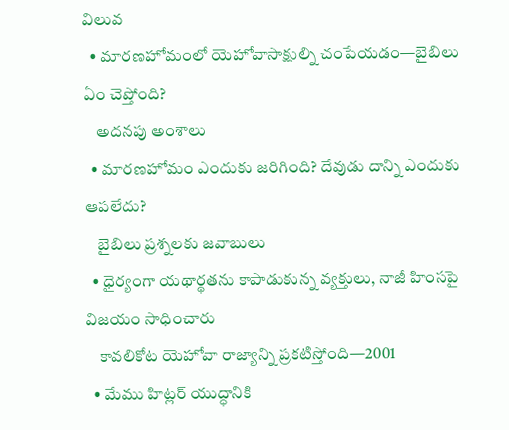విలువ
  • మారణహోమంలో యెహోవాసాక్షుల్ని చంపేయడం—బైబిలు ఏం చెప్తోంది?
    అదనపు అంశాలు
  • మారణహోమం ఎందుకు జరిగింది? దేవుడు దాన్ని ఎందుకు ఆపలేదు?
    బైబిలు ప్రశ్నలకు జవాబులు
  • ధైర్యంగా యథార్థతను కాపాడుకున్న వ్యక్తులు, నాజీ హింసపై విజయం సాధించారు
    కావలికోట యెహోవా రాజ్యాన్ని ప్రకటిస్తోంది—2001
  • మేము హిట్లర్‌ యుద్ధానికి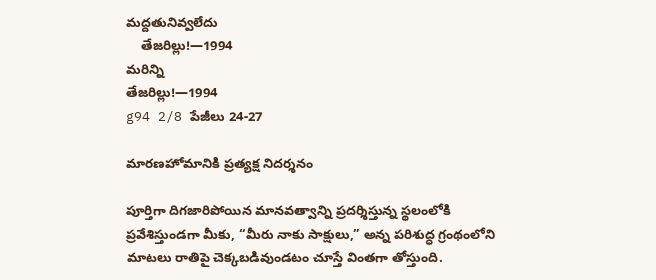మద్దతునివ్వలేదు
    తేజరిల్లు!—1994
మరిన్ని
తేజరిల్లు!—1994
g94 2/8 పేజీలు 24-27

మారణహోమానికి ప్రత్యక్ష నిదర్శనం

పూర్తిగా దిగజారిపోయిన మానవత్వాన్ని ప్రదర్శిస్తున్న స్థలంలోకి ప్రవేశిస్తుండగా మీకు, “మీరు నాకు సాక్షులు,” అన్న పరిశుద్ధ గ్రంథంలోని మాటలు రాతిపై చెక్కబడివుండటం చూస్తే వింతగా తోస్తుంది.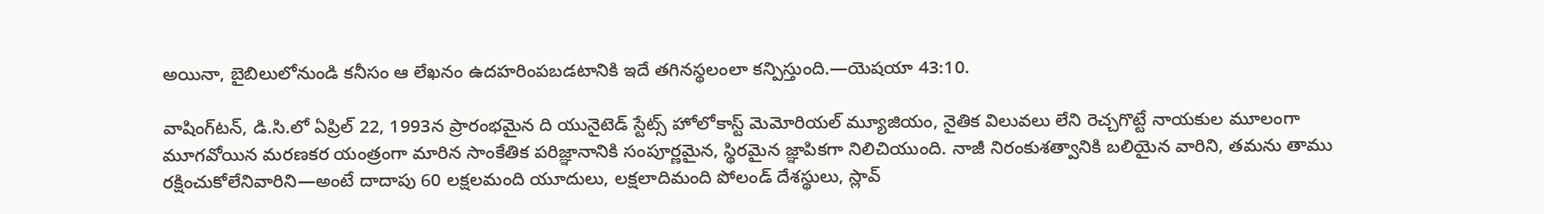అయినా, బైబిలులోనుండి కనీసం ఆ లేఖనం ఉదహరింపబడటానికి ఇదే తగినస్థలంలా కన్పిస్తుంది.—యెషయా 43:10.

వాషింగ్‌టన్‌, డి.సి.లో ఏప్రిల్‌ 22, 1993న ప్రారంభమైన ది యునైటెడ్‌ స్టేట్స్‌ హోలోకాస్ట్‌ మెమోరియల్‌ మ్యూజియం, నైతిక విలువలు లేని రెచ్చగొట్టే నాయకుల మూలంగా మూగవోయిన మరణకర యంత్రంగా మారిన సాంకేతిక పరిజ్ఞానానికి సంపూర్ణమైన, స్థిరమైన జ్ఞాపికగా నిలిచియుంది. నాజీ నిరంకుశత్వానికి బలియైన వారిని, తమను తాము రక్షించుకోలేనివారిని—అంటే దాదాపు 60 లక్షలమంది యూదులు, లక్షలాదిమంది పోలండ్‌ దేశస్థులు, స్లావ్‌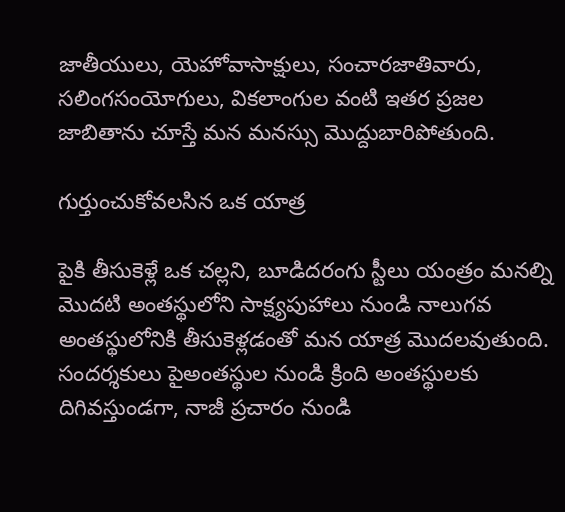జాతీయులు, యెహోవాసాక్షులు, సంచారజాతివారు, సలింగసంయోగులు, వికలాంగుల వంటి ఇతర ప్రజల జాబితాను చూస్తే మన మనస్సు మొద్దుబారిపోతుంది.

గుర్తుంచుకోవలసిన ఒక యాత్ర

పైకి తీసుకెళ్లే ఒక చల్లని, బూడిదరంగు స్టీలు యంత్రం మనల్ని మొదటి అంతస్థులోని సాక్ష్యపుహాలు నుండి నాలుగవ అంతస్థులోనికి తీసుకెళ్లడంతో మన యాత్ర మొదలవుతుంది. సందర్శకులు పైఅంతస్థుల నుండి క్రింది అంతస్థులకు దిగివస్తుండగా, నాజీ ప్రచారం నుండి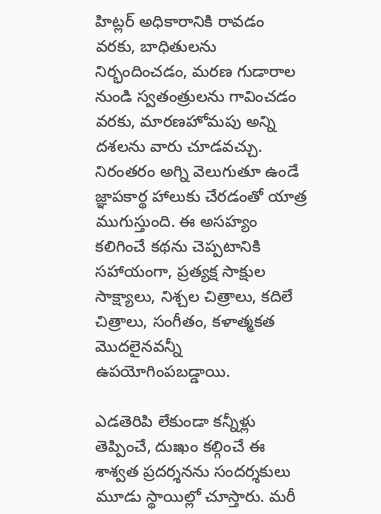హిట్లర్‌ అధికారానికి రావడం వరకు, బాధితులను నిర్భందించడం, మరణ గుడారాల నుండి స్వతంత్రులను గావించడం వరకు, మారణహోమపు అన్ని దశలను వారు చూడవచ్చు. నిరంతరం అగ్ని వెలుగుతూ ఉండే జ్ఞాపకార్థ హాలుకు చేరడంతో యాత్ర ముగుస్తుంది. ఈ అసహ్యం కలిగించే కథను చెప్పటానికి సహాయంగా, ప్రత్యక్ష సాక్షుల సాక్ష్యాలు, నిశ్చల చిత్రాలు, కదిలే చిత్రాలు, సంగీతం, కళాత్మకత మొదలైనవన్నీ ఉపయోగింపబడ్డాయి.

ఎడతెరిపి లేకుండా కన్నీళ్లు తెప్పించే, దుఃఖం కల్గించే ఈ శాశ్వత ప్రదర్శనను సందర్శకులు మూడు స్థాయిల్లో చూస్తారు. మరీ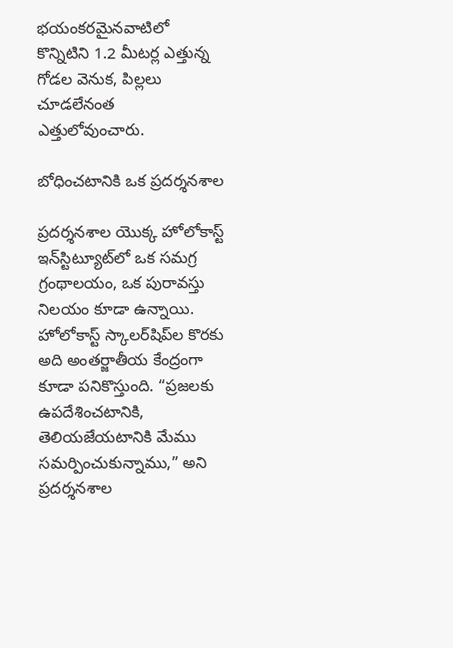భయంకరమైనవాటిలో కొన్నిటిని 1.2 మీటర్ల ఎత్తున్న గోడల వెనుక, పిల్లలు చూడలేనంత ఎత్తులోవుంచారు.

బోధించటానికి ఒక ప్రదర్శనశాల

ప్రదర్శనశాల యొక్క హోలోకాస్ట్‌ ఇన్‌స్టిట్యూట్‌లో ఒక సమగ్ర గ్రంథాలయం, ఒక పురావస్తు నిలయం కూడా ఉన్నాయి. హోలోకాస్ట్‌ స్కాలర్‌షిప్‌ల కొరకు అది అంతర్జాతీయ కేంద్రంగా కూడా పనికొస్తుంది. “ప్రజలకు ఉపదేశించటానికి, తెలియజేయటానికి మేము సమర్పించుకున్నాము,” అని ప్రదర్శనశాల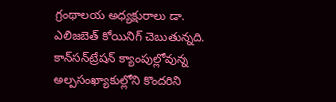గ్రంథాలయ అధ్యక్షురాలు డా. ఎలిజబెత్‌ కోయినిగ్‌ చెబుతున్నది. కాన్‌సన్‌ట్రేషన్‌ క్యాంపుల్లోవున్న అల్పసంఖ్యాకుల్లోని కొందరిని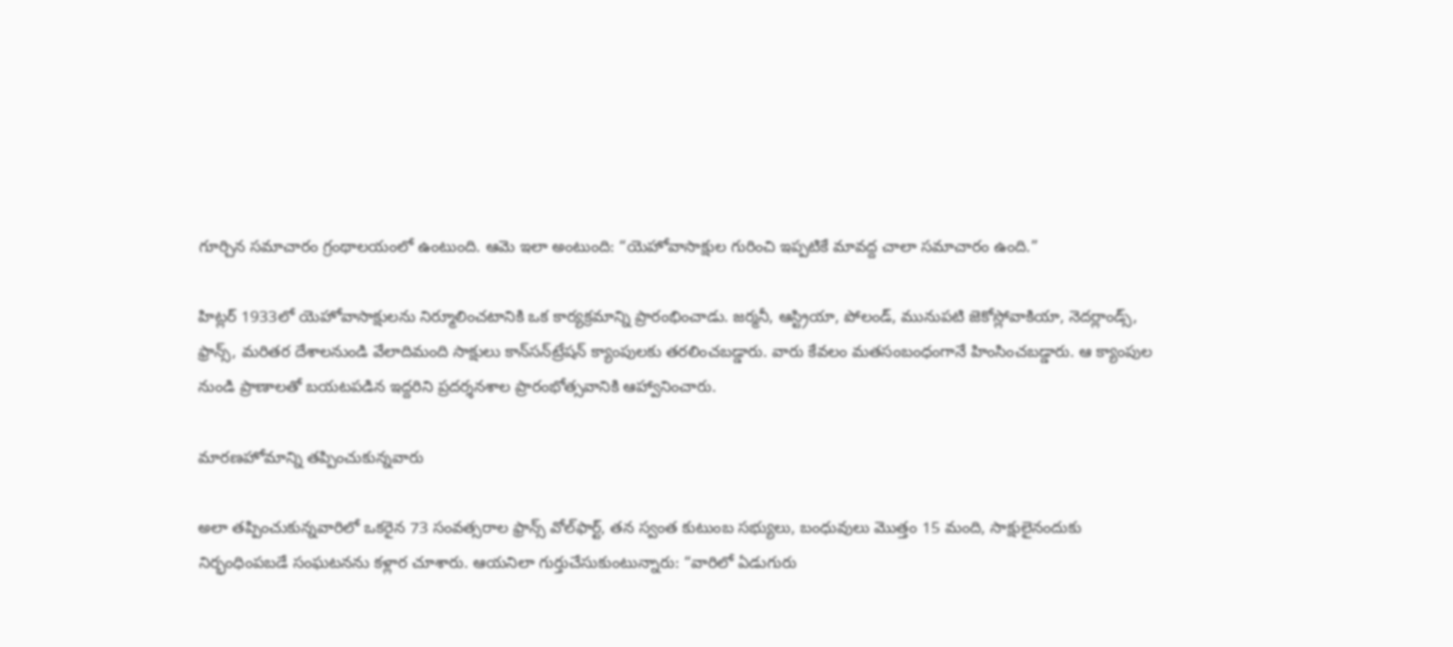గూర్చిన సమాచారం గ్రంథాలయంలో ఉంటుంది. ఆమె ఇలా అంటుంది: “యెహోవాసాక్షుల గురించి ఇప్పటికే మావద్ద చాలా సమాచారం ఉంది.”

హిట్లర్‌ 1933లో యెహోవాసాక్షులను నిర్మూలించటానికి ఒక కార్యక్రమాన్ని ప్రారంభించాడు. జర్మనీ, ఆస్ట్రియా, పోలండ్‌, మునుపటి జెకోస్లోవాకియా, నెదర్లాండ్స్‌, ఫ్రాన్స్‌, మరితర దేశాలనుండి వేలాదిమంది సాక్షులు కాన్‌సన్‌ట్రేషన్‌ క్యాంపులకు తరలించబడ్డారు. వారు కేవలం మతసంబంధంగానే హింసించబడ్డారు. ఆ క్యాంపుల నుండి ప్రాణాలతో బయటపడిన ఇద్దరిని ప్రదర్శనశాల ప్రారంభోత్సవానికి ఆహ్వానించారు.

మారణహోమాన్ని తప్పించుకున్నవారు

అలా తప్పించుకున్నవారిలో ఒకరైన 73 సంవత్సరాల ఫ్రాన్స్‌ వోల్‌ఫార్ట్‌, తన స్వంత కుటుంబ సభ్యులు, బంధువులు మొత్తం 15 మంది, సాక్షులైనందుకు నిర్భంధింపబడే సంఘటనను కళ్లార చూశారు. ఆయనిలా గుర్తుచేసుకుంటున్నారు: “వారిలో ఏడుగురు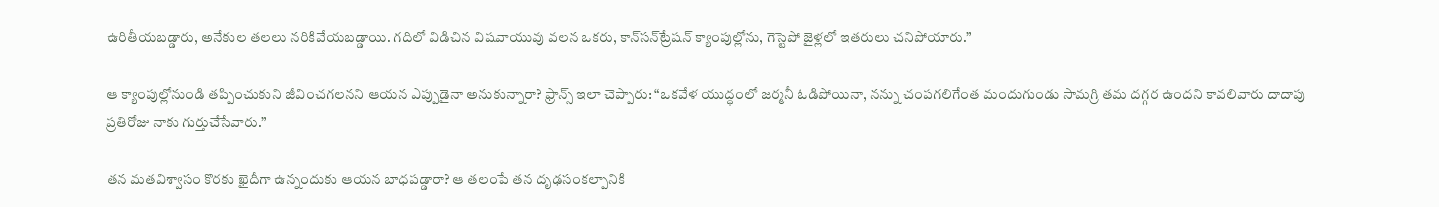ఉరితీయబడ్డారు, అనేకుల తలలు నరికివేయబడ్డాయి. గదిలో విడిచిన విషవాయువు వలన ఒకరు, కాన్‌సన్‌ట్రేషన్‌ క్యాంపుల్లోను, గెస్టెపో జైళ్లలో ఇతరులు చనిపోయారు.”

ఆ క్యాంపుల్లోనుండి తప్పించుకుని జీవించగలనని ఆయన ఎప్పుడైనా అనుకున్నారా? ఫ్రాన్స్‌ ఇలా చెప్పారు: “ఒకవేళ యుద్ధంలో జర్మనీ ఓడిపోయినా, నన్ను చంపగలిగేంత మందుగుండు సామగ్రి తమ దగ్గర ఉందని కావలివారు దాదాపు ప్రతిరోజు నాకు గుర్తుచేసేవారు.”

తన మతవిశ్వాసం కొరకు ఖైదీగా ఉన్నందుకు ఆయన బాధపడ్డారా? ఆ తలంపే తన దృఢసంకల్పానికి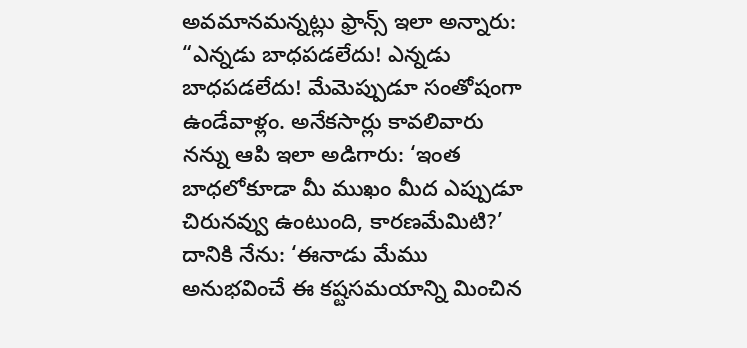అవమానమన్నట్లు ఫ్రాన్స్‌ ఇలా అన్నారు: “ఎన్నడు బాధపడలేదు! ఎన్నడు బాధపడలేదు! మేమెప్పుడూ సంతోషంగా ఉండేవాళ్లం. అనేకసార్లు కావలివారు నన్ను ఆపి ఇలా అడిగారు: ‘ఇంత బాధలోకూడా మీ ముఖం మీద ఎప్పుడూ చిరునవ్వు ఉంటుంది, కారణమేమిటి?’ దానికి నేను: ‘ఈనాడు మేము అనుభవించే ఈ కష్టసమయాన్ని మించిన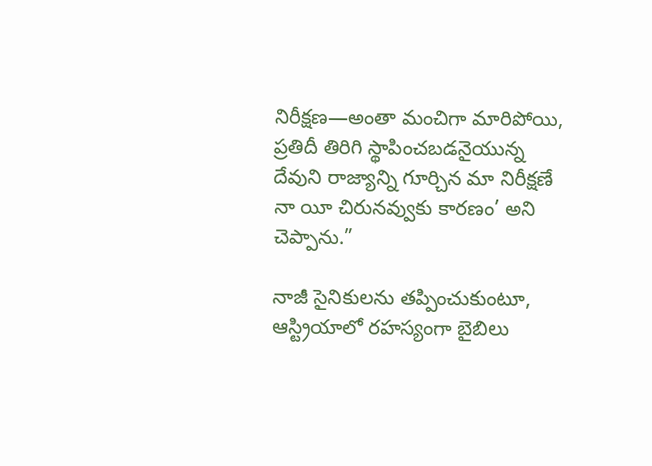నిరీక్షణ—అంతా మంచిగా మారిపోయి, ప్రతిదీ తిరిగి స్థాపించబడనైయున్న దేవుని రాజ్యాన్ని గూర్చిన మా నిరీక్షణే నా యీ చిరునవ్వుకు కారణం’ అని చెప్పాను.”

నాజీ సైనికులను తప్పించుకుంటూ, ఆస్ట్రియాలో రహస్యంగా బైబిలు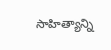సాహిత్యాన్ని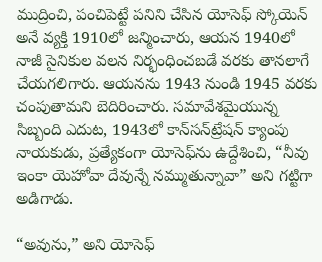ముద్రించి, పంచిపెట్టే పనిని చేసిన యోసెఫ్‌ స్కోయెన్‌ అనే వ్యక్తి 1910లో జన్మించారు, ఆయన 1940లో నాజీ సైనికుల వలన నిర్భంధించబడే వరకు తానలాగే చేయగలిగారు. ఆయనను 1943 నుండి 1945 వరకు చంపుతామని బెదిరించారు. సమావేశమైయున్న సిబ్బంది ఎదుట, 1943లో కాన్‌సన్‌ట్రేషన్‌ క్యాంపు నాయకుడు, ప్రత్యేకంగా యోసెఫ్‌ను ఉద్దేశించి, “నీవు ఇంకా యెహోవా దేవున్నే నమ్ముతున్నావా” అని గట్టిగా అడిగాడు.

“అవును,” అని యోసెఫ్‌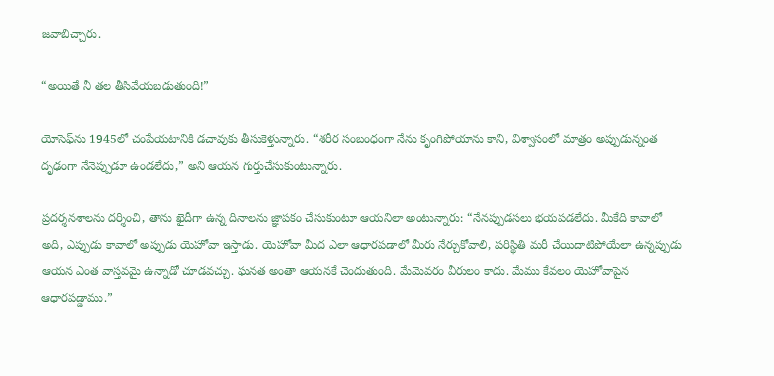జవాబిచ్చారు.

“అయితే నీ తల తీసివేయబడుతుంది!”

యోసెఫ్‌ను 1945లో చంపేయటానికి డచావుకు తీసుకెళ్తున్నారు. “శరీర సంబంధంగా నేను కృంగిపోయాను కాని, విశ్వాసంలో మాత్రం అప్పుడున్నంత దృఢంగా నేనెప్పుడూ ఉండలేదు,” అని ఆయన గుర్తుచేసుకుంటున్నారు.

ప్రదర్శనశాలను దర్శించి, తాను ఖైదీగా ఉన్న దినాలను జ్ఞాపకం చేసుకుంటూ ఆయనిలా అంటున్నారు: “నేనప్పుడసలు భయపడలేదు. మీకేది కావాలో అది, ఎప్పుడు కావాలో అప్పుడు యెహోవా ఇస్తాడు. యెహోవా మీద ఎలా ఆధారపడాలో మీరు నేర్చుకోవాలి, పరిస్థితి మరీ చేయిదాటిపోయేలా ఉన్నప్పుడు ఆయన ఎంత వాస్తవమై ఉన్నాడో చూడవచ్చు. ఘనత అంతా ఆయనకే చెందుతుంది. మేమెవరం వీరులం కాదు. మేము కేవలం యెహోవాపైన ఆధారపడ్డాము.”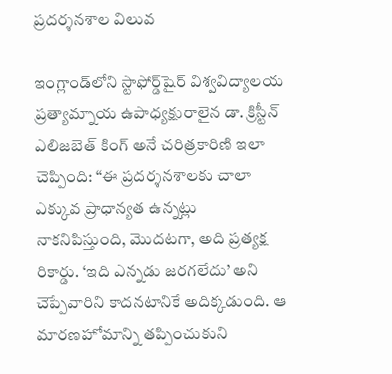ప్రదర్శనశాల విలువ

ఇంగ్లాండ్‌లోని స్టాఫోర్డ్‌షైర్‌ విశ్వవిద్యాలయ ప్రత్యామ్నాయ ఉపాధ్యక్షురాలైన డా. క్రిస్టీన్‌ ఎలిజబెత్‌ కింగ్‌ అనే చరిత్రకారిణి ఇలా చెప్పింది: “ఈ ప్రదర్శనశాలకు చాలా ఎక్కువ ప్రాధాన్యత ఉన్నట్లు నాకనిపిస్తుంది, మొదటగా, అది ప్రత్యక్ష రికార్డు. ‘ఇది ఎన్నడు జరగలేదు’ అని చెప్పేవారిని కాదనటానికే అదిక్కడుంది. ఆ మారణహోమాన్ని తప్పించుకుని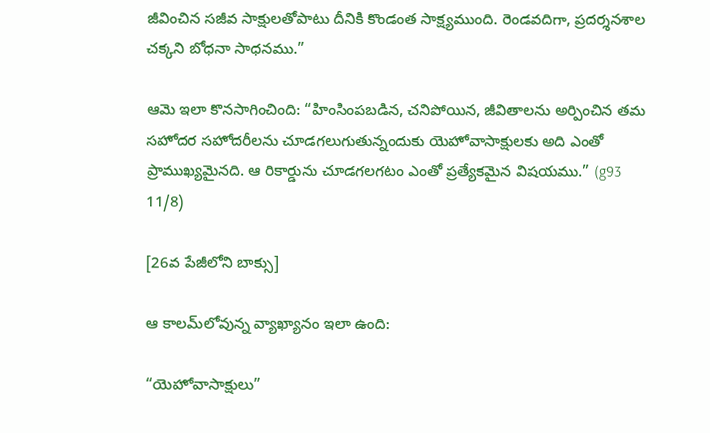జీవించిన సజీవ సాక్షులతోపాటు దీనికి కొండంత సాక్ష్యముంది. రెండవదిగా, ప్రదర్శనశాల చక్కని బోధనా సాధనము.”

ఆమె ఇలా కొనసాగించింది: “హింసింపబడిన, చనిపోయిన, జీవితాలను అర్పించిన తమ సహోదర సహోదరీలను చూడగలుగుతున్నందుకు యెహోవాసాక్షులకు అది ఎంతో ప్రాముఖ్యమైనది. ఆ రికార్డును చూడగలగటం ఎంతో ప్రత్యేకమైన విషయము.” (g93 11/8)

[26వ పేజీలోని బాక్సు]

ఆ కాలమ్‌లోవున్న వ్యాఖ్యానం ఇలా ఉంది:

“యెహోవాసాక్షులు”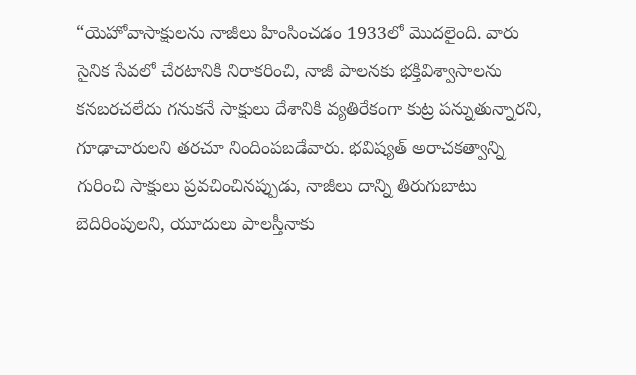“యెహోవాసాక్షులను నాజీలు హింసించడం 1933లో మొదలైంది. వారు సైనిక సేవలో చేరటానికి నిరాకరించి, నాజీ పాలనకు భక్తివిశ్వాసాలను కనబరచలేదు గనుకనే సాక్షులు దేశానికి వ్యతిరేకంగా కుట్ర పన్నుతున్నారని, గూఢాచారులని తరచూ నిందింపబడేవారు. భవిష్యత్‌ అరాచకత్వాన్ని గురించి సాక్షులు ప్రవచించినప్పుడు, నాజీలు దాన్ని తిరుగుబాటు బెదిరింపులని, యూదులు పాలస్తీనాకు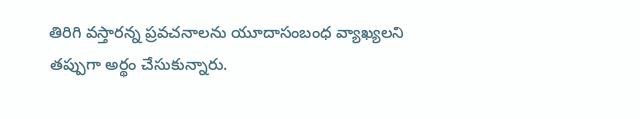తిరిగి వస్తారన్న ప్రవచనాలను యూదాసంబంధ వ్యాఖ్యలని తప్పుగా అర్థం చేసుకున్నారు.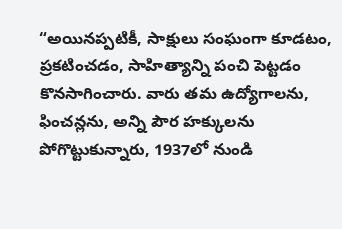“అయినప్పటికీ, సాక్షులు సంఘంగా కూడటం, ప్రకటించడం, సాహిత్యాన్ని పంచి పెట్టడం కొనసాగించారు. వారు తమ ఉద్యోగాలను, ఫించన్లను, అన్ని పౌర హక్కులను పోగొట్టుకున్నారు, 1937లో నుండి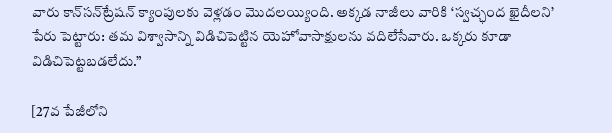వారు కాన్‌సన్‌ట్రేషన్‌ క్యాంపులకు వెళ్లడం మొదలయ్యింది. అక్కడ నాజీలు వారికి ‘స్వచ్ఛంద ఖైదీలని’ పేరు పెట్టారు: తమ విశ్వాసాన్ని విడిచిపెట్టిన యెహోవాసాక్షులను వదిలేసేవారు. ఒక్కరు కూడా విడిచిపెట్టబడలేదు.”

[27వ పేజీలోని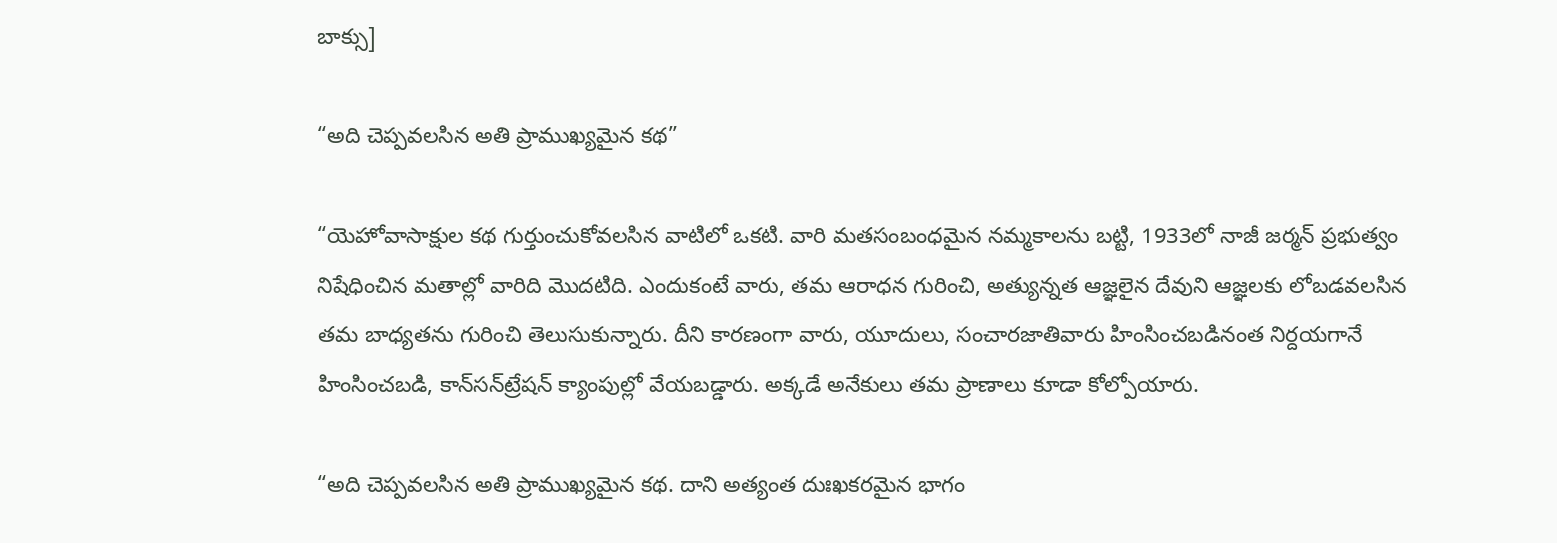బాక్సు]

“అది చెప్పవలసిన అతి ప్రాముఖ్యమైన కథ”

“యెహోవాసాక్షుల కథ గుర్తుంచుకోవలసిన వాటిలో ఒకటి. వారి మతసంబంధమైన నమ్మకాలను బట్టి, 1933లో నాజీ జర్మన్‌ ప్రభుత్వం నిషేధించిన మతాల్లో వారిది మొదటిది. ఎందుకంటే వారు, తమ ఆరాధన గురించి, అత్యున్నత ఆజ్ఞలైన దేవుని ఆజ్ఞలకు లోబడవలసిన తమ బాధ్యతను గురించి తెలుసుకున్నారు. దీని కారణంగా వారు, యూదులు, సంచారజాతివారు హింసించబడినంత నిర్దయగానే హింసించబడి, కాన్‌సన్‌ట్రేషన్‌ క్యాంపుల్లో వేయబడ్డారు. అక్కడే అనేకులు తమ ప్రాణాలు కూడా కోల్పోయారు.

“అది చెప్పవలసిన అతి ప్రాముఖ్యమైన కథ. దాని అత్యంత దుఃఖకరమైన భాగం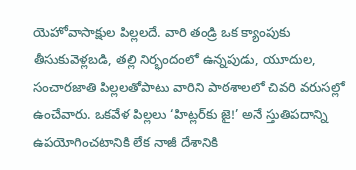యెహోవాసాక్షుల పిల్లలదే. వారి తండ్రి ఒక క్యాంపుకు తీసుకువెళ్లబడి, తల్లి నిర్భందంలో ఉన్నపుడు, యూదుల, సంచారజాతి పిల్లలతోపాటు వారిని పాఠశాలలో చివరి వరుసల్లో ఉంచేవారు. ఒకవేళ పిల్లలు ‘హిట్లర్‌కు జై!’ అనే స్తుతిపదాన్ని ఉపయోగించటానికి లేక నాజీ దేశానికి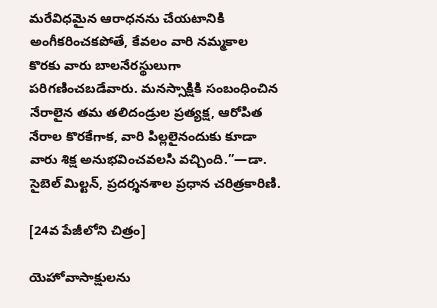మరేవిధమైన ఆరాధనను చేయటానికి అంగీకరించకపోతే, కేవలం వారి నమ్మకాల కొరకు వారు బాలనేరస్థులుగా పరిగణించబడేవారు. మనస్సాక్షికి సంబంధించిన నేరాలైన తమ తలిదండ్రుల ప్రత్యక్ష, ఆరోపిత నేరాల కొరకేగాక, వారి పిల్లలైనందుకు కూడా వారు శిక్ష అనుభవించవలసి వచ్చింది.”—డా. సైబెల్‌ మిల్టన్‌, ప్రదర్శనశాల ప్రధాన చరిత్రకారిణి.

[24వ పేజీలోని చిత్రం]

యెహోవాసాక్షులను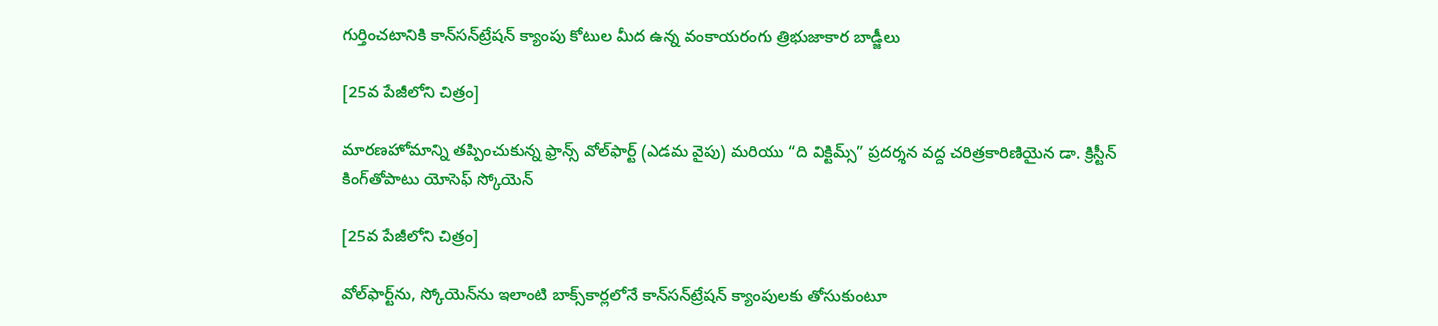గుర్తించటానికి కాన్‌సన్‌ట్రేషన్‌ క్యాంపు కోటుల మీద ఉన్న వంకాయరంగు త్రిభుజాకార బాడ్జీలు

[25వ పేజీలోని చిత్రం]

మారణహోమాన్ని తప్పించుకున్న ఫ్రాన్స్‌ వోల్‌ఫార్ట్‌ (ఎడమ వైపు) మరియు “ది విక్టిమ్స్‌” ప్రదర్శన వద్ద చరిత్రకారిణియైన డా. క్రిస్టీన్‌ కింగ్‌తోపాటు యోసెఫ్‌ స్కోయెన్‌

[25వ పేజీలోని చిత్రం]

వోల్‌ఫార్ట్‌ను, స్కోయెన్‌ను ఇలాంటి బాక్స్‌కార్లలోనే కాన్‌సన్‌ట్రేషన్‌ క్యాంపులకు తోసుకుంటూ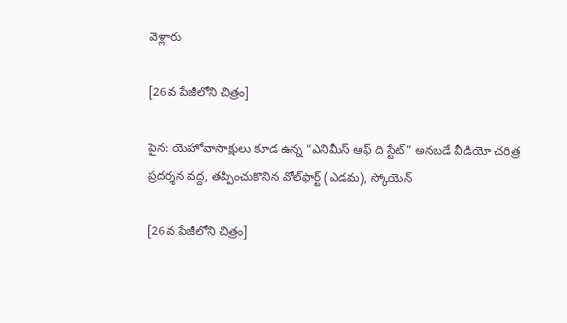వెళ్లారు

[26వ పేజీలోని చిత్రం]

పైన: యెహోవాసాక్షులు కూడ ఉన్న “ఎనిమీస్‌ ఆఫ్‌ ది స్టేట్‌” అనబడే వీడియో చరిత్ర ప్రదర్శన వద్ద, తప్పించుకొనిన వోల్‌ఫార్ట్‌ (ఎడమ), స్కోయెన్‌

[26వ పేజీలోని చిత్రం]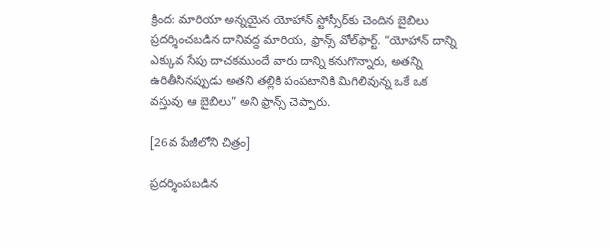క్రింద: మారియా అన్నయైన యోహాన్‌ స్టోస్సీర్‌కు చెందిన బైబిలు ప్రదర్శించబడిన దానివద్ద మారియ, ఫ్రాన్స్‌ వోల్‌ఫార్ట్‌. “యోహాన్‌ దాన్ని ఎక్కువ సేపు దాచకముందే వారు దాన్ని కనుగొన్నారు, అతన్ని ఉరితీసినప్పుడు అతని తల్లికి పంపటానికి మిగిలివున్న ఒకే ఒక వస్తువు ఆ బైబిలు” అని ఫ్రాన్స్‌ చెప్పారు.

[26వ పేజీలోని చిత్రం]

ప్రదర్శింపబడిన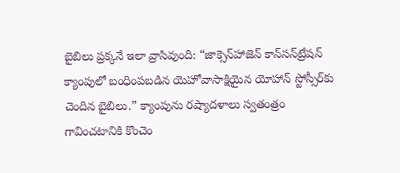బైబిలు ప్రక్కనే ఇలా వ్రాసివుంది: “జాక్సెన్‌హాజెన్‌ కాన్‌సన్‌ట్రేషన్‌ క్యాంపులో బంధింపబడిన యెహోవాసాక్షియైన యోహాన్‌ స్టోస్సీర్‌కు చెందిన బైబిలు.” క్యాంపును రష్యాదళాలు స్వతంత్రం గావించటానికి కొంచెం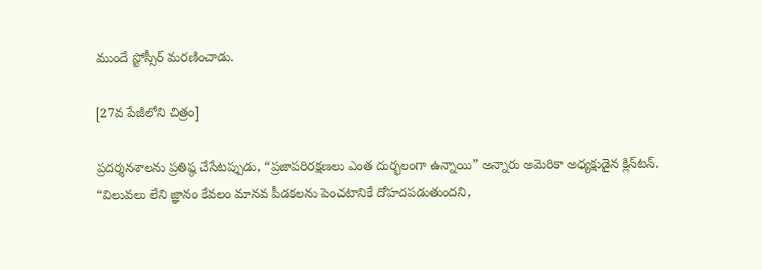ముందే స్టోస్సీర్‌ మరణించాడు.

[27వ పేజీలోని చిత్రం]

ప్రదర్శనశాలను ప్రతిష్ఠ చేసేటప్పుడు, “ప్రజాపరిరక్షణలు ఎంత దుర్భలంగా ఉన్నాయి” అన్నారు అమెరికా అధ్యక్షుడైన క్లిన్‌టన్‌. “విలువలు లేని జ్ఞానం కేవలం మానవ పీడకలను పెంచటానికే దోహదపడుతుందని,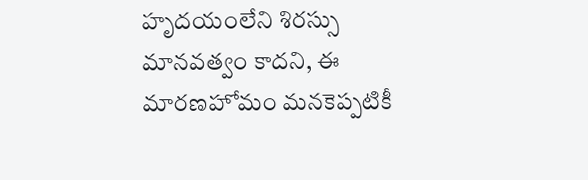హృదయంలేని శిరస్సు మానవత్వం కాదని, ఈ మారణహోమం మనకెప్పటికీ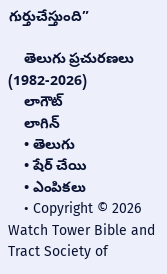గుర్తుచేస్తుంది”

    తెలుగు ప్రచురణలు (1982-2026)
    లాగౌట్‌
    లాగిన్‌
    • తెలుగు
    • షేర్ చేయి
    • ఎంపికలు
    • Copyright © 2026 Watch Tower Bible and Tract Society of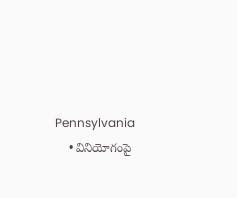Pennsylvania
    • వినియోగంపై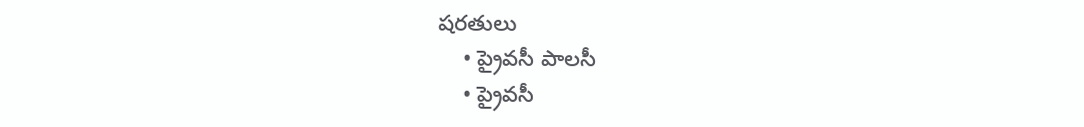షరతులు
    • ప్రైవసీ పాలసీ
    • ప్రైవసీ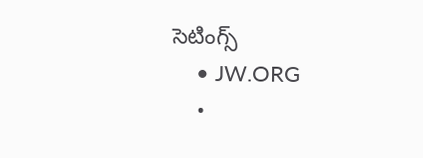సెటింగ్స్‌
    • JW.ORG
    •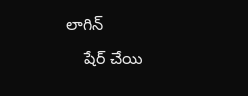లాగిన్‌
    షేర్‌ చేయి